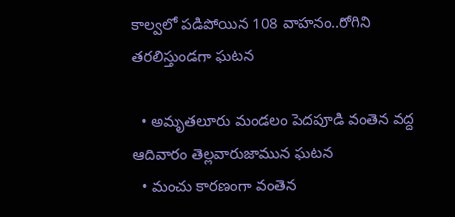కాల్వలో పడిపోయిన 108 వాహనం..రోగిని తరలిస్తుండగా ఘటన

  • అమృతలూరు మండలం పెదపూడి వంతెన వద్ద ఆదివారం తెల్లవారుజామున ఘటన
  • మంచు కారణంగా వంతెన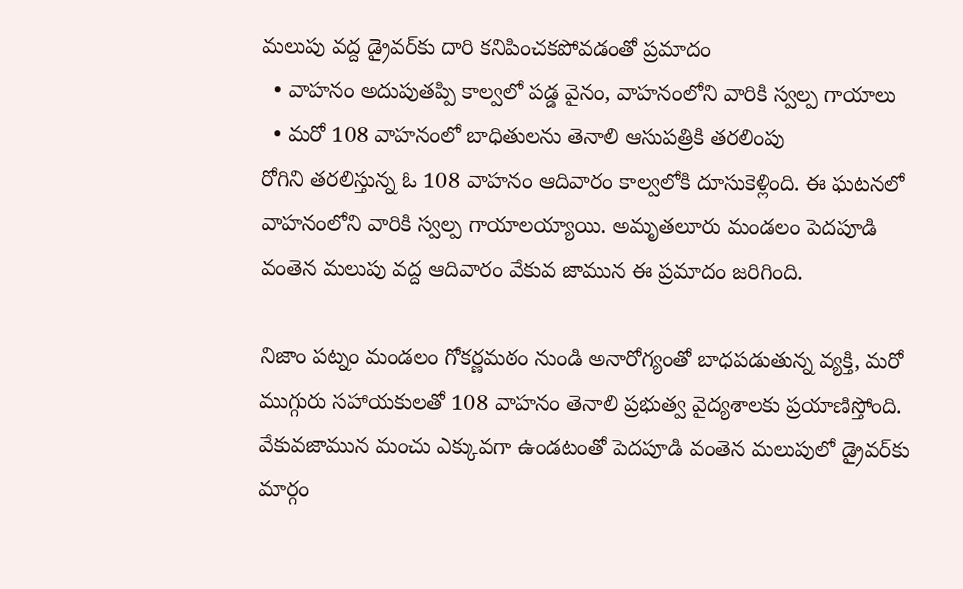మలుపు వద్ద డ్రైవర్‌కు దారి కనిపించకపోవడంతో ప్రమాదం
  • వాహనం అదుపుతప్పి కాల్వలో పడ్డ వైనం, వాహనంలోని వారికి స్వల్ప గాయాలు
  • మరో 108 వాహనంలో బాధితులను తెనాలి ఆసుపత్రికి తరలింపు
రోగిని తరలిస్తున్న ఓ 108 వాహనం ఆదివారం కాల్వలోకి దూసుకెళ్లింది. ఈ ఘటనలో వాహనంలోని వారికి స్వల్ప గాయాలయ్యాయి. అమృతలూరు మండలం పెదపూడి వంతెన మలుపు వద్ద ఆదివారం వేకువ జామున ఈ ప్రమాదం జరిగింది.

నిజాం పట్నం మండలం గోకర్ణమఠం నుండి అనారోగ్యంతో బాధపడుతున్న వ్యక్తి, మరో ముగ్గురు సహాయకులతో 108 వాహనం తెనాలి ప్రభుత్వ వైద్యశాలకు ప్రయాణిస్తోంది. వేకువజామున మంచు ఎక్కువగా ఉండటంతో పెదపూడి వంతెన మలుపులో డ్రైవర్‌కు మార్గం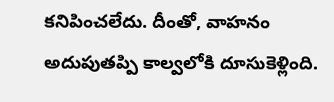కనిపించలేదు. దీంతో, వాహనం అదుపుతప్పి కాల్వలోకి దూసుకెళ్లింది.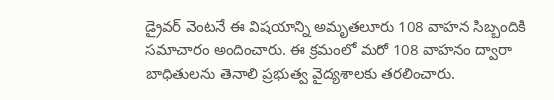డ్రైవర్ వెంటనే ఈ విషయాన్ని అమృతలూరు 108 వాహన సిబ్బందికి సమాచారం అందించారు. ఈ క్రమంలో మరో 108 వాహనం ద్వారా బాధితులను తెనాలి ప్రభుత్వ వైద్యశాలకు తరలించారు.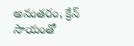అనంతరం, క్రేన్ సాయంతో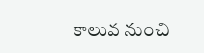కాలువ నుంచి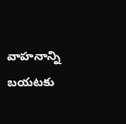వాహనాన్ని బయటకు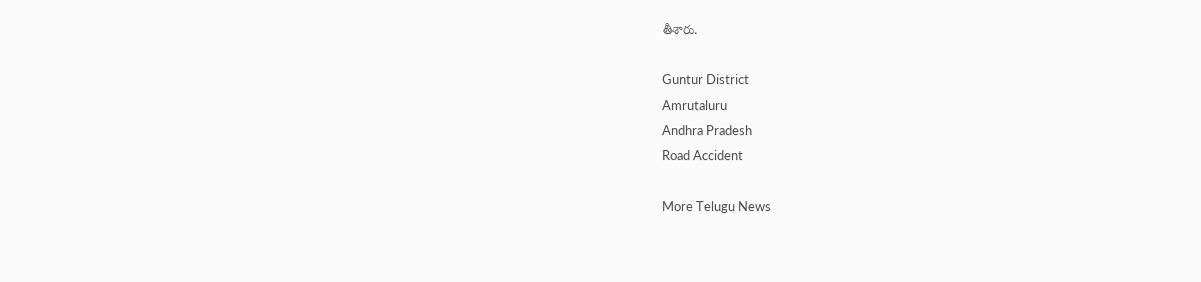తీశారు.

Guntur District
Amrutaluru
Andhra Pradesh
Road Accident

More Telugu News